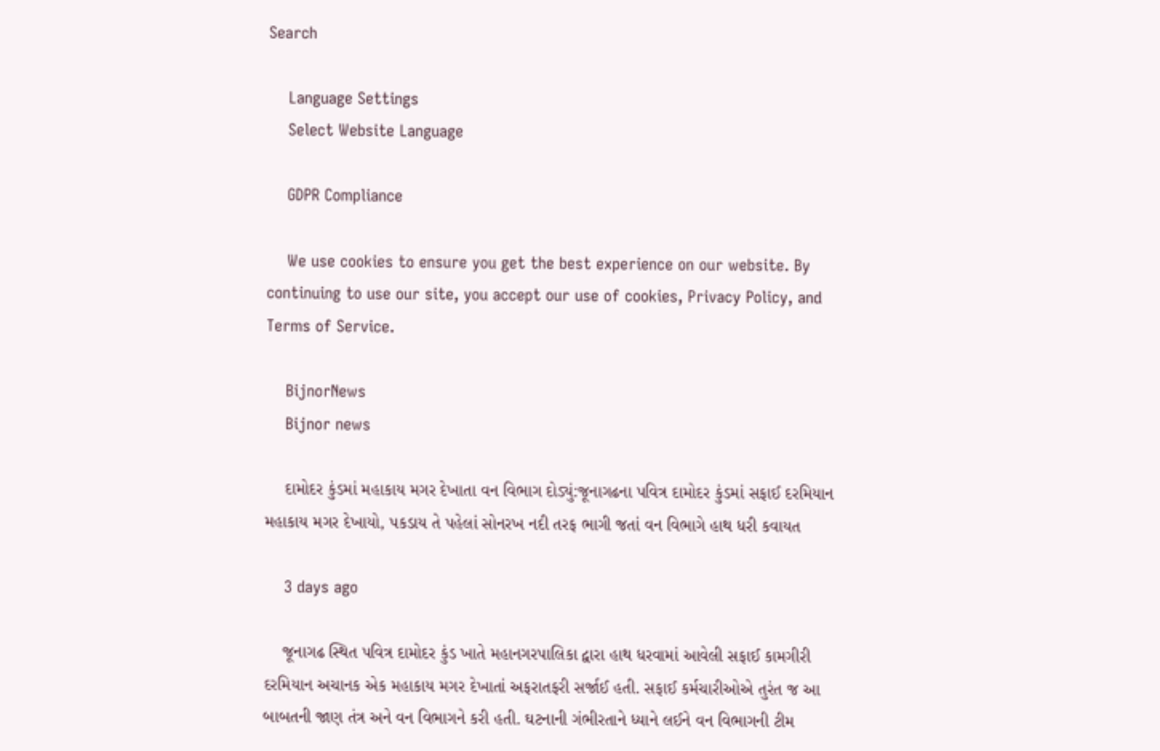Search

    Language Settings
    Select Website Language

    GDPR Compliance

    We use cookies to ensure you get the best experience on our website. By continuing to use our site, you accept our use of cookies, Privacy Policy, and Terms of Service.

    BijnorNews
    Bijnor news

    દામોદર કુંડમાં મહાકાય મગર દેખાતા વન વિભાગ દોડ્યું:જૂનાગઢના પવિત્ર દામોદર કુંડમાં સફાઈ દરમિયાન મહાકાય મગર દેખાયો, પકડાય તે પહેલાં સોનરખ નદી તરફ ભાગી જતાં વન વિભાગે હાથ ધરી કવાયત

    3 days ago

    જૂનાગઢ સ્થિત પવિત્ર દામોદર કુંડ ખાતે મહાનગરપાલિકા દ્વારા હાથ ધરવામાં આવેલી સફાઈ કામગીરી દરમિયાન અચાનક એક મહાકાય મગર દેખાતાં અફરાતફરી સર્જાઈ હતી. સફાઈ કર્મચારીઓએ તુરંત જ આ બાબતની જાણ તંત્ર અને વન વિભાગને કરી હતી. ઘટનાની ગંભીરતાને ધ્યાને લઈને વન વિભાગની ટીમ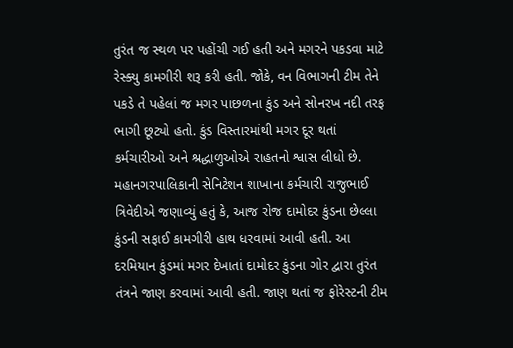તુરંત જ સ્થળ પર પહોંચી ગઈ હતી અને મગરને પકડવા માટે રેસ્ક્યુ કામગીરી શરૂ કરી હતી. જોકે, વન વિભાગની ટીમ તેને પકડે તે પહેલાં જ મગર પાછળના કુંડ અને સોનરખ નદી તરફ ભાગી છૂટ્યો હતો. કુંડ વિસ્તારમાંથી મગર દૂર થતાં કર્મચારીઓ અને શ્રદ્ધાળુઓએ રાહતનો શ્વાસ લીધો છે.  મહાનગરપાલિકાની સેનિટેશન શાખાના કર્મચારી રાજુભાઈ ત્રિવેદીએ જણાવ્યું હતું કે, આજ રોજ દામોદર કુંડના છેલ્લા કુંડની સફાઈ કામગીરી હાથ ધરવામાં આવી હતી. આ દરમિયાન કુંડમાં મગર દેખાતાં દામોદર કુંડના ગોર દ્વારા તુરંત તંત્રને જાણ કરવામાં આવી હતી. જાણ થતાં જ ફોરેસ્ટની ટીમ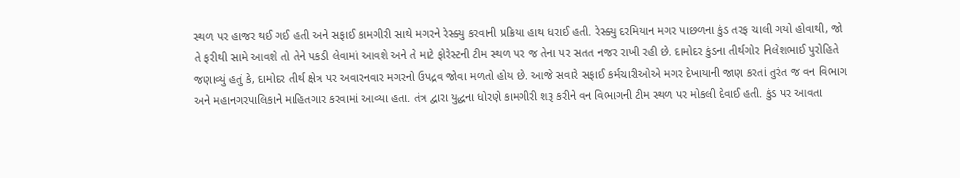સ્થળ પર હાજર થઈ ગઈ હતી અને સફાઈ કામગીરી સાથે મગરને રેસ્ક્યુ કરવાની પ્રક્રિયા હાથ ધરાઈ હતી. રેસ્ક્યુ દરમિયાન મગર પાછળના કુંડ તરફ ચાલી ગયો હોવાથી, જો તે ફરીથી સામે આવશે તો તેને પકડી લેવામાં આવશે અને તે માટે ફોરેસ્ટની ટીમ સ્થળ પર જ તેના પર સતત નજર રાખી રહી છે. દામોદર કુંડના તીર્થગોર નિલેશભાઈ પુરોહિતે જણાવ્યું હતું કે, દામોદર તીર્થ ક્ષેત્ર પર અવારનવાર મગરનો ઉપદ્રવ જોવા મળતો હોય છે. આજે સવારે સફાઈ કર્મચારીઓએ મગર દેખાયાની જાણ કરતાં તુરંત જ વન વિભાગ અને મહાનગરપાલિકાને માહિતગાર કરવામાં આવ્યા હતા. તંત્ર દ્વારા યુદ્ધના ધોરણે કામગીરી શરૂ કરીને વન વિભાગની ટીમ સ્થળ પર મોકલી દેવાઈ હતી. કુંડ પર આવતા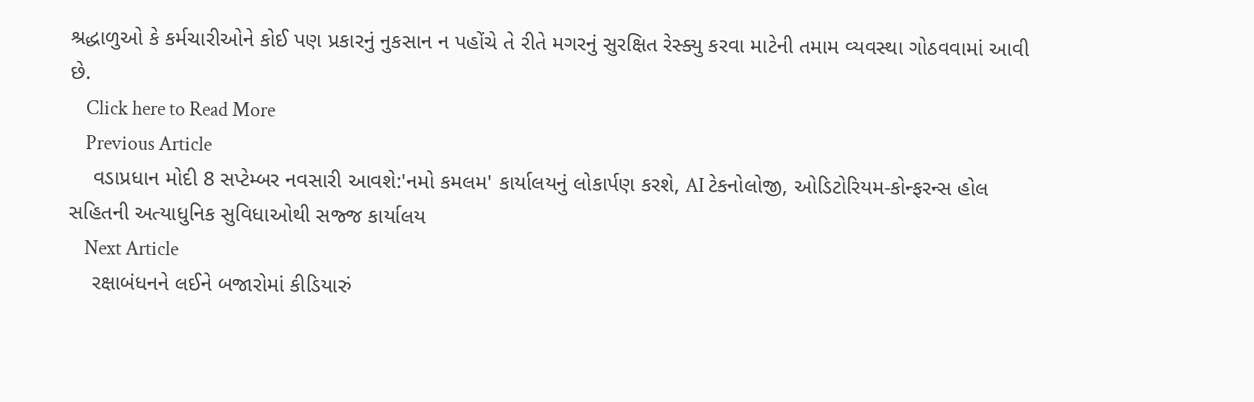શ્રદ્ધાળુઓ કે કર્મચારીઓને કોઈ પણ પ્રકારનું નુકસાન ન પહોંચે તે રીતે મગરનું સુરક્ષિત રેસ્ક્યુ કરવા માટેની તમામ વ્યવસ્થા ગોઠવવામાં આવી છે.
    Click here to Read More
    Previous Article
    વડાપ્રધાન મોદી 8 સપ્ટેમ્બર નવસારી આવશે:'નમો કમલમ' કાર્યાલયનું લોકાર્પણ કરશે, AI ટેકનોલોજી, ઓડિટોરિયમ-કોન્ફરન્સ હોલ સહિતની અત્યાધુનિક સુવિધાઓથી સજ્જ કાર્યાલય
    Next Article
    રક્ષાબંધનને લઈને બજારોમાં કીડિયારું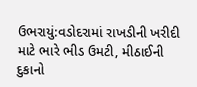ઉભરાયું:વડોદરામાં રાખડીની ખરીદી માટે ભારે ભીડ ઉમટી, મીઠાઈની દુકાનો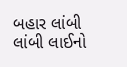બહાર લાંબી લાંબી લાઈનો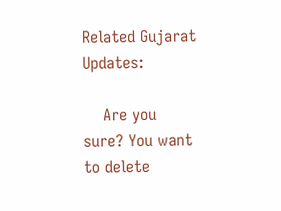Related Gujarat Updates:

    Are you sure? You want to delete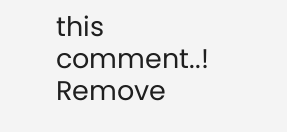this comment..! Remove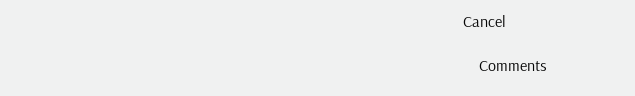Cancel

    Comments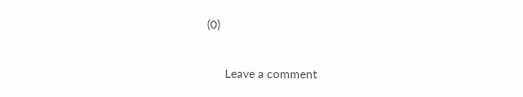(0)

      Leave a comment